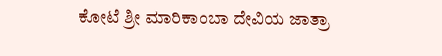ಕೋಟೆ ಶ್ರೀ ಮಾರಿಕಾಂಬಾ ದೇವಿಯ ಜಾತ್ರಾ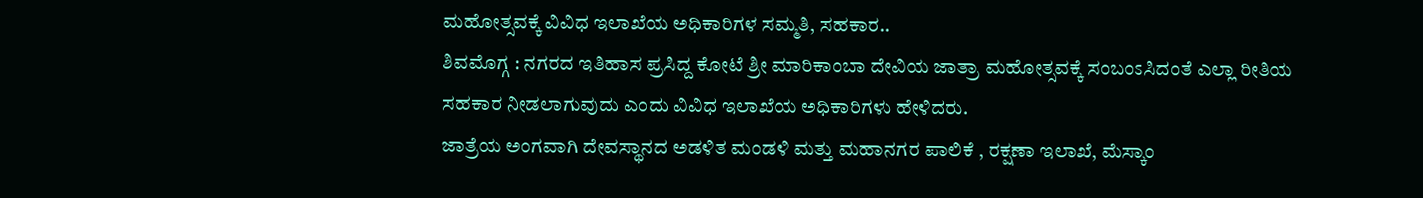ಮಹೋತ್ಸವಕ್ಕೆ ವಿವಿಧ ಇಲಾಖೆಯ ಅಧಿಕಾರಿಗಳ ಸಮ್ಮತಿ, ಸಹಕಾರ..
ಶಿವಮೊಗ್ಗ : ನಗರದ ಇತಿಹಾಸ ಪ್ರಸಿದ್ದ ಕೋಟೆ ಶ್ರೀ ಮಾರಿಕಾಂಬಾ ದೇವಿಯ ಜಾತ್ರಾ ಮಹೋತ್ಸವಕ್ಕೆ ಸಂಬಂಽಸಿದಂತೆ ಎಲ್ಲಾ ರೀತಿಯ ಸಹಕಾರ ನೀಡಲಾಗುವುದು ಎಂದು ವಿವಿಧ ಇಲಾಖೆಯ ಅಧಿಕಾರಿಗಳು ಹೇಳಿದರು.
ಜಾತ್ರೆಯ ಅಂಗವಾಗಿ ದೇವಸ್ಥಾನದ ಅಡಳಿತ ಮಂಡಳಿ ಮತ್ತು ಮಹಾನಗರ ಪಾಲಿಕೆ , ರಕ್ಷಣಾ ಇಲಾಖೆ, ಮೆಸ್ಕಾಂ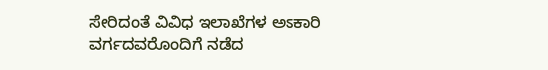ಸೇರಿದಂತೆ ವಿವಿಧ ಇಲಾಖೆಗಳ ಅಽಕಾರಿ ವರ್ಗದವರೊಂದಿಗೆ ನಡೆದ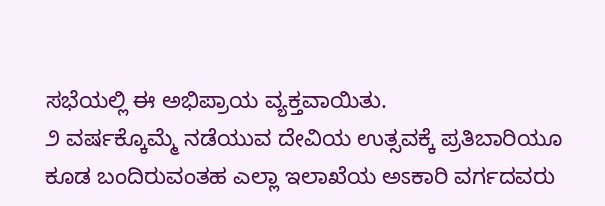ಸಭೆಯಲ್ಲಿ ಈ ಅಭಿಪ್ರಾಯ ವ್ಯಕ್ತವಾಯಿತು.
೨ ವರ್ಷಕ್ಕೊಮ್ಮೆ ನಡೆಯುವ ದೇವಿಯ ಉತ್ಸವಕ್ಕೆ ಪ್ರತಿಬಾರಿಯೂ ಕೂಡ ಬಂದಿರುವಂತಹ ಎಲ್ಲಾ ಇಲಾಖೆಯ ಅಽಕಾರಿ ವರ್ಗದವರು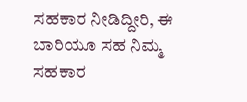ಸಹಕಾರ ನೀಡಿದ್ದೀರಿ, ಈ ಬಾರಿಯೂ ಸಹ ನಿಮ್ಮ ಸಹಕಾರ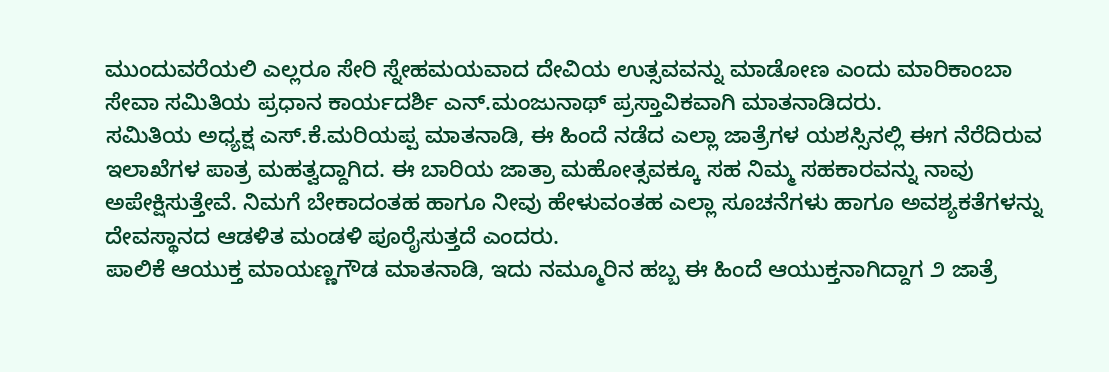ಮುಂದುವರೆಯಲಿ ಎಲ್ಲರೂ ಸೇರಿ ಸ್ನೇಹಮಯವಾದ ದೇವಿಯ ಉತ್ಸವವನ್ನು ಮಾಡೋಣ ಎಂದು ಮಾರಿಕಾಂಬಾ ಸೇವಾ ಸಮಿತಿಯ ಪ್ರಧಾನ ಕಾರ್ಯದರ್ಶಿ ಎನ್.ಮಂಜುನಾಥ್ ಪ್ರಸ್ತಾವಿಕವಾಗಿ ಮಾತನಾಡಿದರು.
ಸಮಿತಿಯ ಅಧ್ಯಕ್ಷ ಎಸ್.ಕೆ.ಮರಿಯಪ್ಪ ಮಾತನಾಡಿ, ಈ ಹಿಂದೆ ನಡೆದ ಎಲ್ಲಾ ಜಾತ್ರೆಗಳ ಯಶಸ್ಸಿನಲ್ಲಿ ಈಗ ನೆರೆದಿರುವ ಇಲಾಖೆಗಳ ಪಾತ್ರ ಮಹತ್ವದ್ದಾಗಿದ. ಈ ಬಾರಿಯ ಜಾತ್ರಾ ಮಹೋತ್ಸವಕ್ಕೂ ಸಹ ನಿಮ್ಮ ಸಹಕಾರವನ್ನು ನಾವು ಅಪೇಕ್ಷಿಸುತ್ತೇವೆ. ನಿಮಗೆ ಬೇಕಾದಂತಹ ಹಾಗೂ ನೀವು ಹೇಳುವಂತಹ ಎಲ್ಲಾ ಸೂಚನೆಗಳು ಹಾಗೂ ಅವಶ್ಯಕತೆಗಳನ್ನು ದೇವಸ್ಥಾನದ ಆಡಳಿತ ಮಂಡಳಿ ಪೂರೈಸುತ್ತದೆ ಎಂದರು.
ಪಾಲಿಕೆ ಆಯುಕ್ತ ಮಾಯಣ್ಣಗೌಡ ಮಾತನಾಡಿ, ಇದು ನಮ್ಮೂರಿನ ಹಬ್ಬ ಈ ಹಿಂದೆ ಆಯುಕ್ತನಾಗಿದ್ದಾಗ ೨ ಜಾತ್ರೆ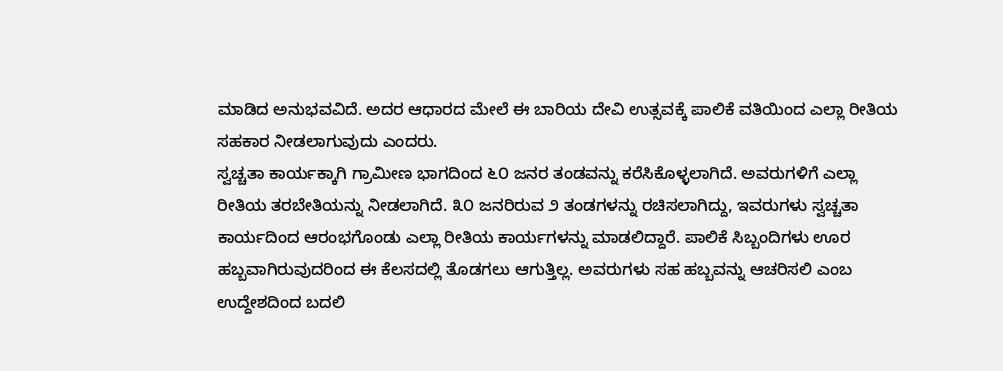ಮಾಡಿದ ಅನುಭವವಿದೆ. ಅದರ ಆಧಾರದ ಮೇಲೆ ಈ ಬಾರಿಯ ದೇವಿ ಉತ್ಸವಕ್ಕೆ ಪಾಲಿಕೆ ವತಿಯಿಂದ ಎಲ್ಲಾ ರೀತಿಯ ಸಹಕಾರ ನೀಡಲಾಗುವುದು ಎಂದರು.
ಸ್ವಚ್ಚತಾ ಕಾರ್ಯಕ್ಕಾಗಿ ಗ್ರಾಮೀಣ ಭಾಗದಿಂದ ೬೦ ಜನರ ತಂಡವನ್ನು ಕರೆಸಿಕೊಳ್ಳಲಾಗಿದೆ. ಅವರುಗಳಿಗೆ ಎಲ್ಲಾ ರೀತಿಯ ತರಬೇತಿಯನ್ನು ನೀಡಲಾಗಿದೆ. ೩೦ ಜನರಿರುವ ೨ ತಂಡಗಳನ್ನು ರಚಿಸಲಾಗಿದ್ದು, ಇವರುಗಳು ಸ್ವಚ್ಚತಾ ಕಾರ್ಯದಿಂದ ಆರಂಭಗೊಂಡು ಎಲ್ಲಾ ರೀತಿಯ ಕಾರ್ಯಗಳನ್ನು ಮಾಡಲಿದ್ದಾರೆ. ಪಾಲಿಕೆ ಸಿಬ್ಬಂದಿಗಳು ಊರ ಹಬ್ಬವಾಗಿರುವುದರಿಂದ ಈ ಕೆಲಸದಲ್ಲಿ ತೊಡಗಲು ಆಗುತ್ತಿಲ್ಲ. ಅವರುಗಳು ಸಹ ಹಬ್ಬವನ್ನು ಆಚರಿಸಲಿ ಎಂಬ ಉದ್ದೇಶದಿಂದ ಬದಲಿ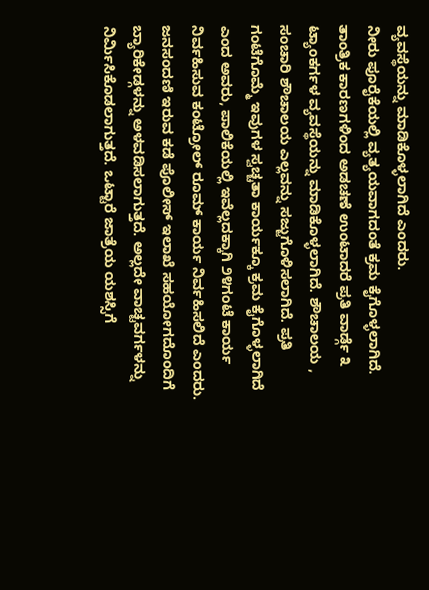ವ್ಯವಸ್ಥೆಯನ್ನು ಮಾಡಿಕೊಳ್ಳಲಾಗಿದೆ ಎಂದರು.
ನೀರು ಪೂರೈಕೆಯಲ್ಲಿ ವ್ಯತ್ಯಯವಾಗದಂತೆ ಕ್ರಮ ಕೈಗೊಳ್ಳಲಾಗಿದೆ. ತಾಂತ್ರಿಕ ಕಾರಣಗಳಿಂದ ಅಡಚಣೆ ಉಂಟಾದರೆ ಪ್ರತಿ ವಾರ್ಡ್ಗೆ ೩ ಟ್ಯಾಂಕರ್ಗಳ ವ್ಯವಸ್ಥೆಯನ್ನು ಮಾಡಿಕೊಳ್ಳಲಾಗಿದೆ. ಶೌಚಾಲಯ , ಸಂಚಾರಿ ಶೌಚಾಲಯ ಎಲ್ಲವನ್ನು ಸಜ್ಜುಗೊಳಿಸಲಾಗಿದೆ. ಪ್ರತಿ ಗಂಟೆಗೊಮ್ಮೆ ಇವುಗಳ ಸ್ವಚ್ಚತಾ ಕಾರ್ಯಕ್ಕೂ ಕ್ರಮ ಕೈಗೊಳ್ಳಲಾಗಿದೆ ಎಂದ ಅವರು, ಪಾಲಿಕೆಯಲ್ಲಿ ಇವೆಲ್ಲದಕ್ಕಾಗಿ ೨೪ಗಂಟೆ ಕಾರ್ಯ ನಿರ್ವಹಿಸುವ ಕಂಟ್ರೋಲ್ ರೂಮ್ ಕಾರ್ಯ ನಿರ್ವಹಿಸಲಿದೆ ಎಂದರು.
ಜನಸಂದಣಿ ಇರುವ ಕಡೆ ಪೊಲೀಸ್ ಇಲಾಖೆ ಸಹಯೋಗದೊಂದಿಗೆ ಬ್ಯಾರಿಕೇಡ್ಗಳನ್ನು ಅಳವಡಿಸಲಾಗುತ್ತದೆ. ಅಲ್ಲದೇ ವಾಚ್ಟವರ್ಗಳನ್ನು ನಿರ್ಮಿಸಿಕೊಡಲಾಗುತ್ತದೆ. ಒಟ್ಟಾರೆ ಜಾತ್ರೆಯ ಯಶಸ್ಸಿಗೆ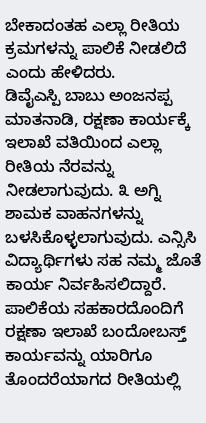ಬೇಕಾದಂತಹ ಎಲ್ಲಾ ರೀತಿಯ ಕ್ರಮಗಳನ್ನು ಪಾಲಿಕೆ ನೀಡಲಿದೆ ಎಂದು ಹೇಳಿದರು.
ಡಿವೈಎಸ್ಪಿ ಬಾಬು ಅಂಜನಪ್ಪ ಮಾತನಾಡಿ, ರಕ್ಷಣಾ ಕಾರ್ಯಕ್ಕೆ ಇಲಾಖೆ ವತಿಯಿಂದ ಎಲ್ಲಾ ರೀತಿಯ ನೆರವನ್ನು ನೀಡಲಾಗುವುದು. ೩ ಅಗ್ನಿ ಶಾಮಕ ವಾಹನಗಳನ್ನು ಬಳಸಿಕೊಳ್ಳಲಾಗುವುದು. ಎನ್ಸಿಸಿ ವಿದ್ಯಾರ್ಥಿಗಳು ಸಹ ನಮ್ಮ ಜೊತೆ ಕಾರ್ಯ ನಿರ್ವಹಿಸಲಿದ್ದಾರೆ. ಪಾಲಿಕೆಯ ಸಹಕಾರದೊಂದಿಗೆ ರಕ್ಷಣಾ ಇಲಾಖೆ ಬಂದೋಬಸ್ತ್ ಕಾರ್ಯವನ್ನು ಯಾರಿಗೂ ತೊಂದರೆಯಾಗದ ರೀತಿಯಲ್ಲಿ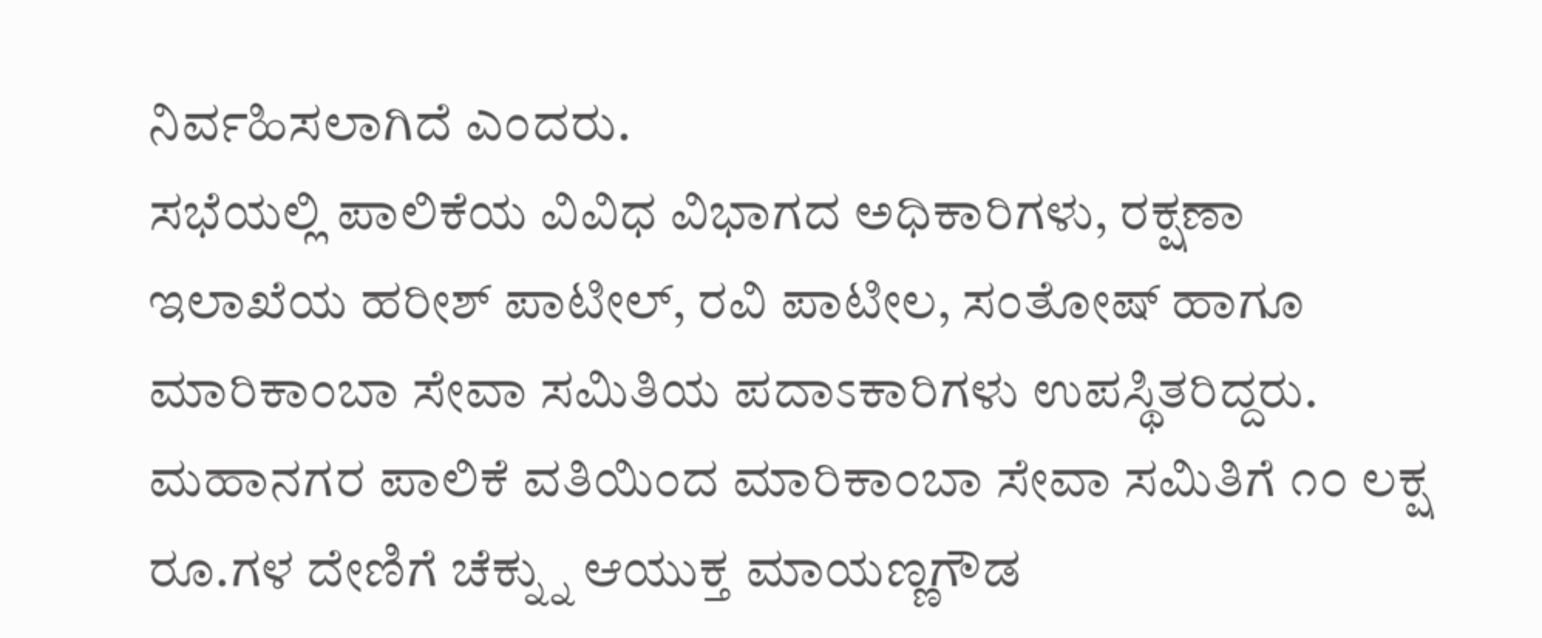ನಿರ್ವಹಿಸಲಾಗಿದೆ ಎಂದರು.
ಸಭೆಯಲ್ಲಿ ಪಾಲಿಕೆಯ ವಿವಿಧ ವಿಭಾಗದ ಅಧಿಕಾರಿಗಳು, ರಕ್ಷಣಾ ಇಲಾಖೆಯ ಹರೀಶ್ ಪಾಟೀಲ್, ರವಿ ಪಾಟೀಲ, ಸಂತೋಷ್ ಹಾಗೂ ಮಾರಿಕಾಂಬಾ ಸೇವಾ ಸಮಿತಿಯ ಪದಾಽಕಾರಿಗಳು ಉಪಸ್ಥಿತರಿದ್ದರು.
ಮಹಾನಗರ ಪಾಲಿಕೆ ವತಿಯಿಂದ ಮಾರಿಕಾಂಬಾ ಸೇವಾ ಸಮಿತಿಗೆ ೧೦ ಲಕ್ಷ ರೂ.ಗಳ ದೇಣಿಗೆ ಚೆಕ್ನ್ನು ಆಯುಕ್ತ ಮಾಯಣ್ಣಗೌಡ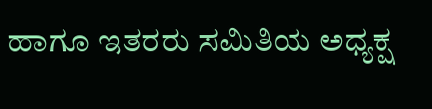ಹಾಗೂ ಇತರರು ಸಮಿತಿಯ ಅಧ್ಯಕ್ಷ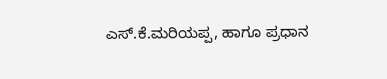ಎಸ್.ಕೆ.ಮರಿಯಪ್ಪ, ಹಾಗೂ ಪ್ರಧಾನ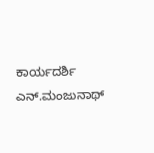ಕಾರ್ಯದರ್ಶಿ ಎನ್.ಮಂಜುನಾಥ್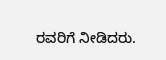ರವರಿಗೆ ನೀಡಿದರು.